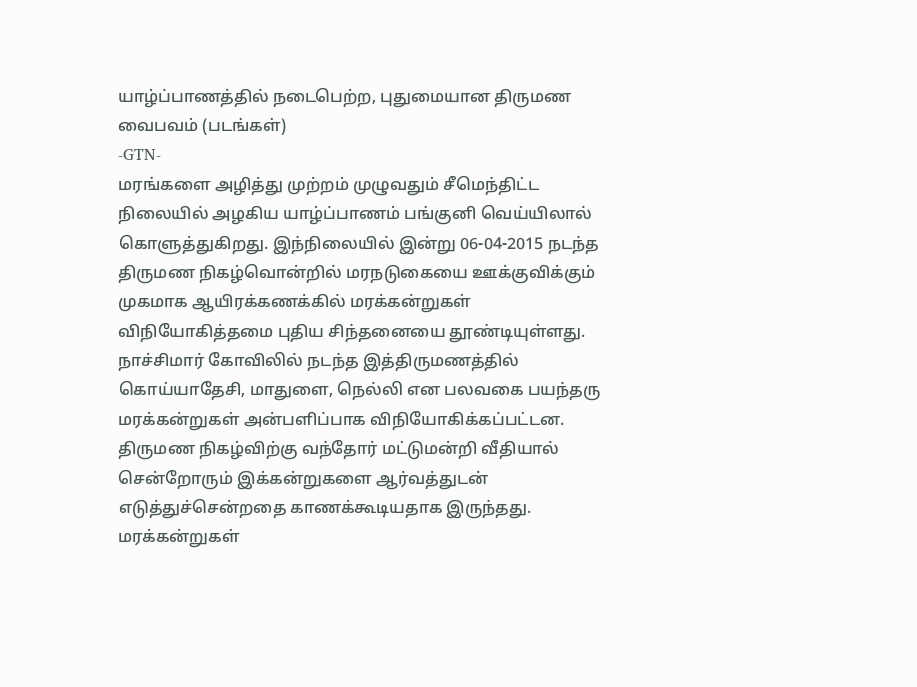யாழ்ப்பாணத்தில் நடைபெற்ற, புதுமையான திருமண வைபவம் (படங்கள்)
-GTN-
மரங்களை அழித்து முற்றம் முழுவதும் சீமெந்திட்ட நிலையில் அழகிய யாழ்ப்பாணம் பங்குனி வெய்யிலால் கொளுத்துகிறது. இந்நிலையில் இன்று 06-04-2015 நடந்த திருமண நிகழ்வொன்றில் மரநடுகையை ஊக்குவிக்கும் முகமாக ஆயிரக்கணக்கில் மரக்கன்றுகள் விநியோகித்தமை புதிய சிந்தனையை தூண்டியுள்ளது.
நாச்சிமார் கோவிலில் நடந்த இத்திருமணத்தில் கொய்யாதேசி, மாதுளை, நெல்லி என பலவகை பயந்தரு மரக்கன்றுகள் அன்பளிப்பாக விநியோகிக்கப்பட்டன. திருமண நிகழ்விற்கு வந்தோர் மட்டுமன்றி வீதியால் சென்றோரும் இக்கன்றுகளை ஆர்வத்துடன் எடுத்துச்சென்றதை காணக்கூடியதாக இருந்தது.
மரக்கன்றுகள்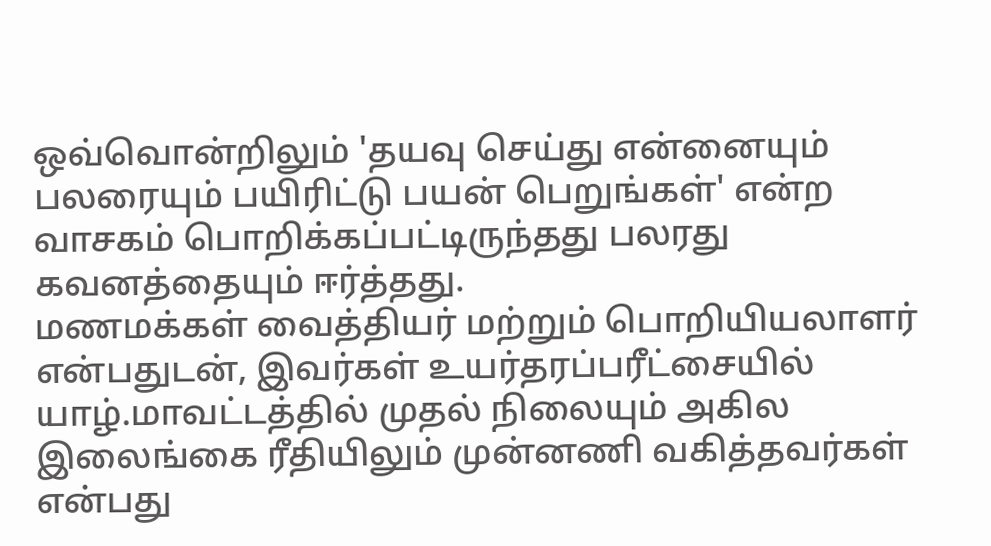ஒவ்வொன்றிலும் 'தயவு செய்து என்னையும் பலரையும் பயிரிட்டு பயன் பெறுங்கள்' என்ற வாசகம் பொறிக்கப்பட்டிருந்தது பலரது கவனத்தையும் ஈர்த்தது.
மணமக்கள் வைத்தியர் மற்றும் பொறியியலாளர் என்பதுடன், இவர்கள் உயர்தரப்பரீட்சையில் யாழ்.மாவட்டத்தில் முதல் நிலையும் அகில இலைங்கை ரீதியிலும் முன்னணி வகித்தவர்கள் என்பது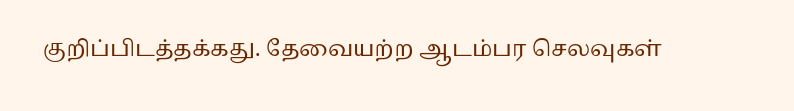குறிப்பிடத்தக்கது. தேவையற்ற ஆடம்பர செலவுகள்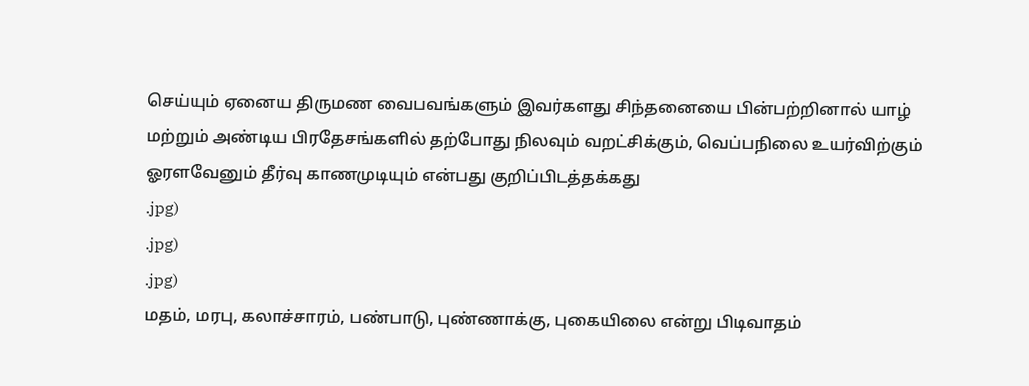செய்யும் ஏனைய திருமண வைபவங்களும் இவர்களது சிந்தனையை பின்பற்றினால் யாழ் மற்றும் அண்டிய பிரதேசங்களில் தற்போது நிலவும் வறட்சிக்கும், வெப்பநிலை உயர்விற்கும் ஓரளவேனும் தீர்வு காணமுடியும் என்பது குறிப்பிடத்தக்கது
.jpg)
.jpg)
.jpg)
மதம், மரபு, கலாச்சாரம், பண்பாடு, புண்ணாக்கு, புகையிலை என்று பிடிவாதம்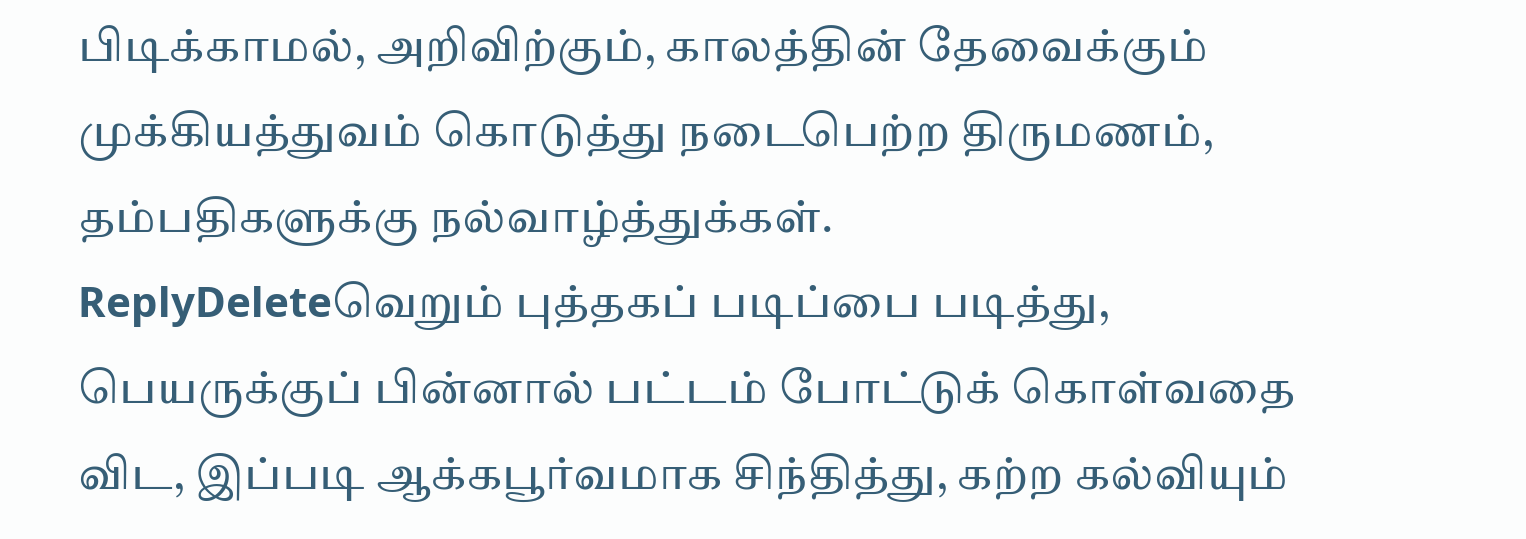பிடிக்காமல், அறிவிற்கும், காலத்தின் தேவைக்கும் முக்கியத்துவம் கொடுத்து நடைபெற்ற திருமணம், தம்பதிகளுக்கு நல்வாழ்த்துக்கள்.
ReplyDeleteவெறும் புத்தகப் படிப்பை படித்து, பெயருக்குப் பின்னால் பட்டம் போட்டுக் கொள்வதை விட, இப்படி ஆக்கபூர்வமாக சிந்தித்து, கற்ற கல்வியும்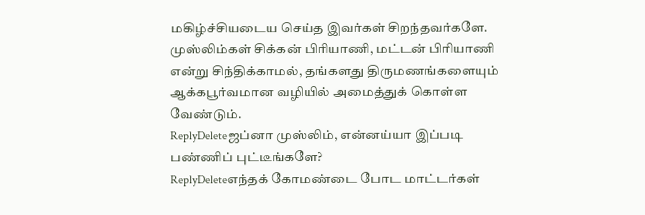மகிழ்ச்சியடைய செய்த இவர்கள் சிறந்தவர்களே.
முஸ்லிம்கள் சிக்கன் பிரியாணி, மட்டன் பிரியாணி என்று சிந்திக்காமல், தங்களது திருமணங்களையும் ஆக்கபூர்வமான வழியில் அமைத்துக் கொள்ள வேண்டும்.
ReplyDeleteஜப்னா முஸ்லிம், என்னய்யா இப்படி பண்ணிப் புட்டீங்களே?
ReplyDeleteஎந்தக் கோமண்டை போட மாட்டர்கள்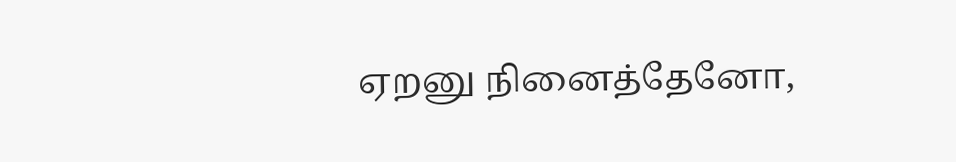ஏறனு நினைத்தேனோ,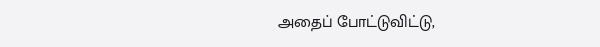அதைப் போட்டுவிட்டு,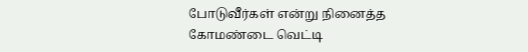போடுவீர்கள் என்று நினைத்த கோமண்டை வெட்டி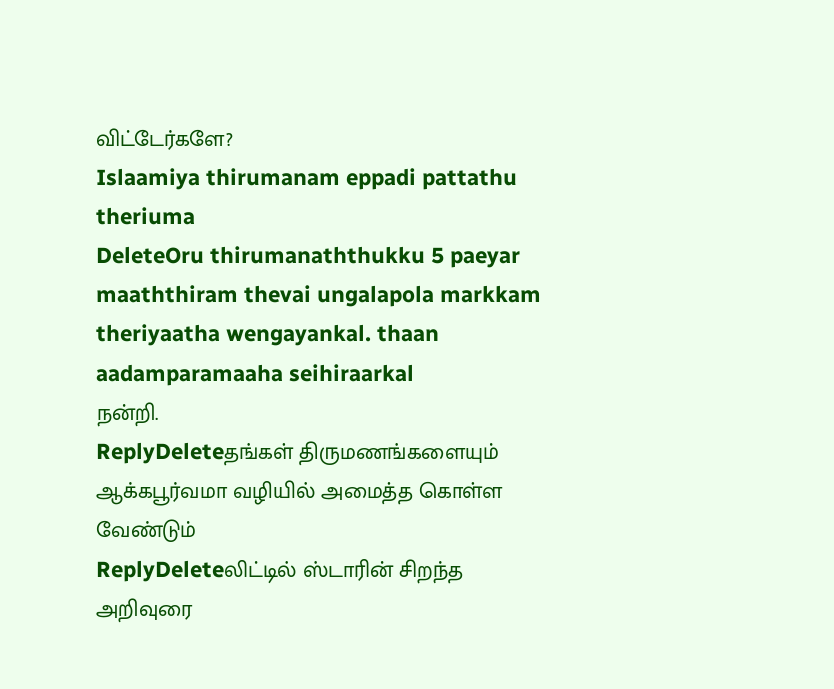விட்டேர்களே?
Islaamiya thirumanam eppadi pattathu theriuma
DeleteOru thirumanaththukku 5 paeyar maaththiram thevai ungalapola markkam theriyaatha wengayankal. thaan aadamparamaaha seihiraarkal
நன்றி.
ReplyDeleteதங்கள் திருமணங்களையும் ஆக்கபூர்வமா வழியில் அமைத்த கொள்ள வேண்டும்
ReplyDeleteலிட்டில் ஸ்டாரின் சிறந்த அறிவுரை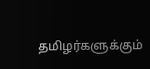தமிழர்களுக்கும்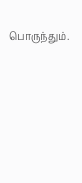பொருந்தும்.